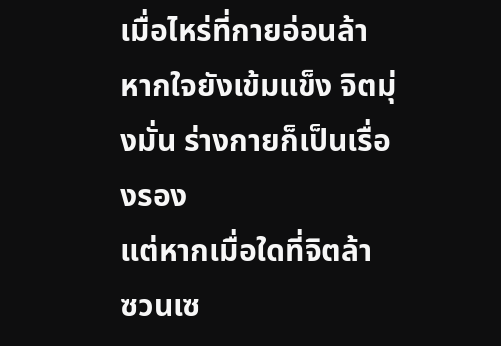เมื่อไหร่ที่กายอ่อนล้า หากใจยังเข้มแข็ง จิตมุ่งมั่น ร่างกายก็เป็นเรื่องรอง
แต่หากเมื่อใดที่จิตล้า ซวนเซ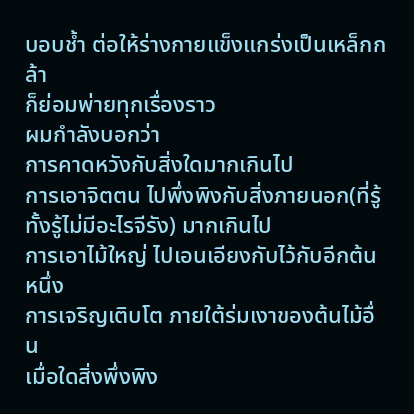บอบช้ำ ต่อให้ร่างกายแข็งแกร่งเป็นเหล็กกล้า
ก็ย่อมพ่ายทุกเรื่องราว
ผมกำลังบอกว่า
การคาดหวังกับสิ่งใดมากเกินไป
การเอาจิตตน ไปพึ่งพิงกับสิ่งภายนอก(ที่รู้ทั้งรู้ไม่มีอะไรจีรัง) มากเกินไป
การเอาไม้ใหญ่ ไปเอนเอียงกับไว้กับอีกต้นหนึ่ง
การเจริญเติบโต ภายใต้ร่มเงาของต้นไม้อื่น
เมื่อใดสิ่งพึ่งพิง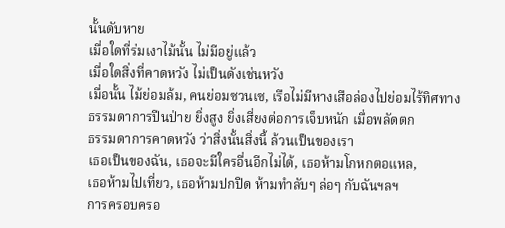นั้นดับหาย
เมื่อใดที่ร่มเงาไม้นั้น ไม่มีอยู่แล้ว
เมื่อใดสิ่งที่คาดหวัง ไม่เป็นดังเช่นหวัง
เมื่อนั้น ไม้ย่อมล้ม, คนย่อมซวนเซ, เรือไม่มีหางเสือล่องไปย่อมไร้ทิศทาง
ธรรมดาการปีนป่าย ยิ่งสูง ยิ่งเสี่ยงต่อการเจ็บหนัก เมื่อพลัดตก
ธรรมดาการคาดหวัง ว่าสิ่งนั้นสิ่งนี้ ล้วนเป็นของเรา
เธอเป็นของฉัน, เธอจะมีใครอื่นอีกไม่ได้, เธอห้ามโกหกตอแหล,
เธอห้ามไปเที่ยว, เธอห้ามปกปิด ห้ามทำลับๆ ล่อๆ กับฉันฯลฯ
การครอบครอ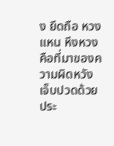ง ยึดถือ หวงแหน หึงหวง คือที่มาของความผิดหวัง เจ็บปวดด้วยประ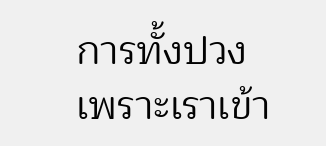การทั้งปวง
เพราะเราเข้า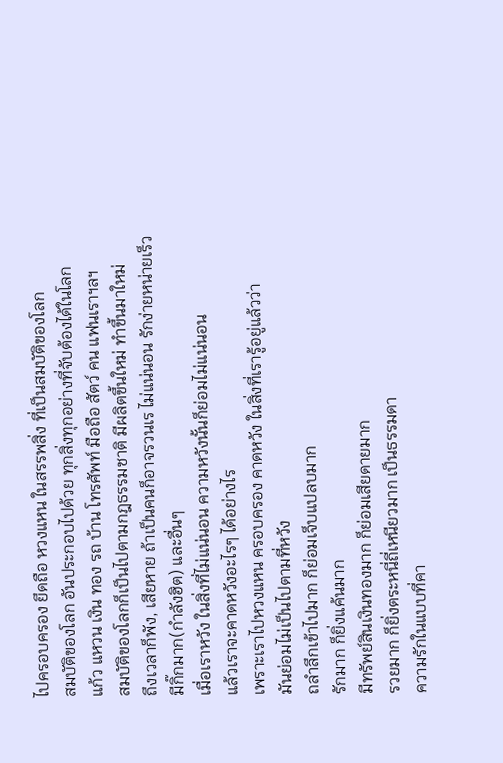ไปครอบครอง ยึดถือ หวงแหน ในสรรพสิ่ง ที่เป็นสมบัติของโลก
สมบัติของโลก อันประกอบไปด้วย ทุกสิ่งทุกอย่างที่จับต้องได้ในโลก
แก้ว แหวน เงิน ทอง รถ บ้าน โทรศัพท์ มือถือ สัตว์ คน แฟนเราฯลฯ
สมบัติของโลกก็เป็นไปตามกฎธรรมชาติ มีผลิตขึ้นใหม่ ทำขึ้นมาใหม่
ถึงเวลาก็พัง, เสียหาย ถ้าเป็นคนก็อาจรวนเร ไม่แน่นอน รักง่ายหน่ายเร็ว
มีกิ๊กมาก(กำลังฮิต) และอื่นๆ
เมื่อเราหวัง ในสิ่งที่ไม่แน่นอน ความหวังนั้นก็ย่อมไม่แน่นอน
แล้วเราจะคาดหวังอะไรๆ ได้อย่างไร
เพราะเราไปหวงแหน ครอบครอง คาดหวัง ในสิ่งที่เรารู้อยู่แล้วว่า
มันย่อมไม่เป็นไปตามที่หวัง
ถลำลึกเข้าไปมาก ก็ย่อมเจ็บแปลบมาก
รักมาก ก็ยิ่งแค้นมาก
มีทรัพย์สินเงินทองมาก ก็ย่อมเสียดายมาก
รวยมาก ก็ยิ่งตระหนี่ถี่เหนียวมาก เป็นธรรมดา
ความรักในแบบที่คา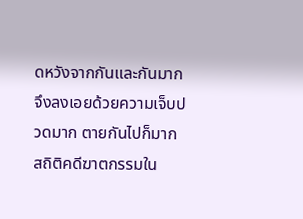ดหวังจากกันและกันมาก
จึงลงเอยด้วยความเจ็บปวดมาก ตายกันไปก็มาก
สถิติคดีฆาตกรรมใน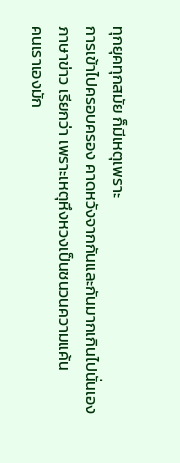ทุกยุคทุกสมัย ก็มีเหตุเพราะ
การเข้าไปครอบครอง คาดหวังจากกันและกันมากเกินไปนั่นเอง
ภาษาข่าว เรียกว่า เพราะเหตุหึงหวงเป็นชนวนความแค้น
คนเราเองมัก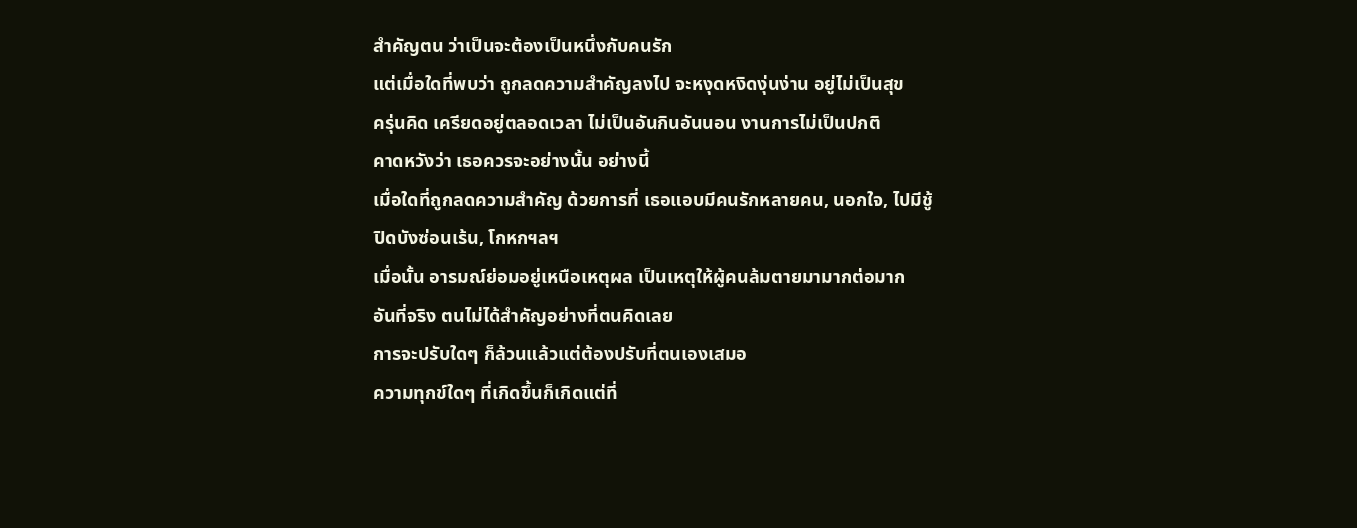สำคัญตน ว่าเป็นจะต้องเป็นหนึ่งกับคนรัก
แต่เมื่อใดที่พบว่า ถูกลดความสำคัญลงไป จะหงุดหงิดงุ่นง่าน อยู่ไม่เป็นสุข
ครุ่นคิด เครียดอยู่ตลอดเวลา ไม่เป็นอันกินอันนอน งานการไม่เป็นปกติ
คาดหวังว่า เธอควรจะอย่างนั้น อย่างนี้
เมื่อใดที่ถูกลดความสำคัญ ด้วยการที่ เธอแอบมีคนรักหลายคน, นอกใจ, ไปมีชู้
ปิดบังซ่อนเร้น, โกหกฯลฯ
เมื่อนั้น อารมณ์ย่อมอยู่เหนือเหตุผล เป็นเหตุให้ผู้คนล้มตายมามากต่อมาก
อันที่จริง ตนไม่ได้สำคัญอย่างที่ตนคิดเลย
การจะปรับใดๆ ก็ล้วนแล้วแต่ต้องปรับที่ตนเองเสมอ
ความทุกข์ใดๆ ที่เกิดขึ้นก็เกิดแต่ที่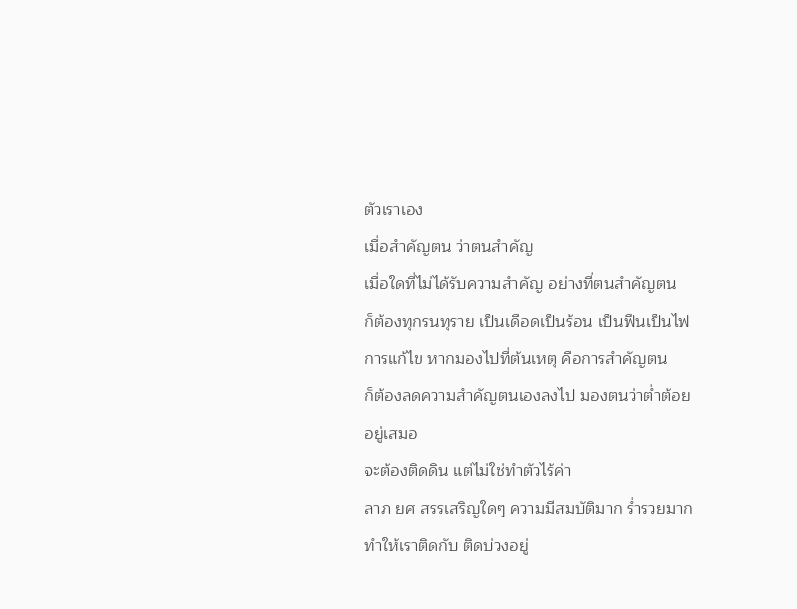ตัวเราเอง
เมื่อสำคัญตน ว่าตนสำคัญ
เมื่อใดที่ไม่ได้รับความสำคัญ อย่างที่ตนสำคัญตน
ก็ต้องทุกรนทุราย เป็นเดือดเป็นร้อน เป็นฟืนเป็นไฟ
การแก้ไข หากมองไปที่ต้นเหตุ คือการสำคัญตน
ก็ต้องลดความสำคัญตนเองลงไป มองตนว่าต่ำต้อยอยู่เสมอ
จะต้องติดดิน แต่ไม่ใช่ทำตัวไร้ค่า
ลาภ ยศ สรรเสริญใดๆ ความมีสมบัติมาก ร่ำรวยมาก
ทำให้เราติดกับ ติดบ่วงอยู่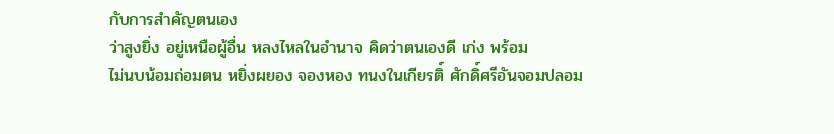กับการสำคัญตนเอง
ว่าสูงยิ่ง อยู่เหนือผู้อื่น หลงไหลในอำนาจ คิดว่าตนเองดี เก่ง พร้อม
ไม่นบน้อมถ่อมตน หยิ่งผยอง จองหอง ทนงในเกียรติ์ ศักดิ์ศรีอันจอมปลอม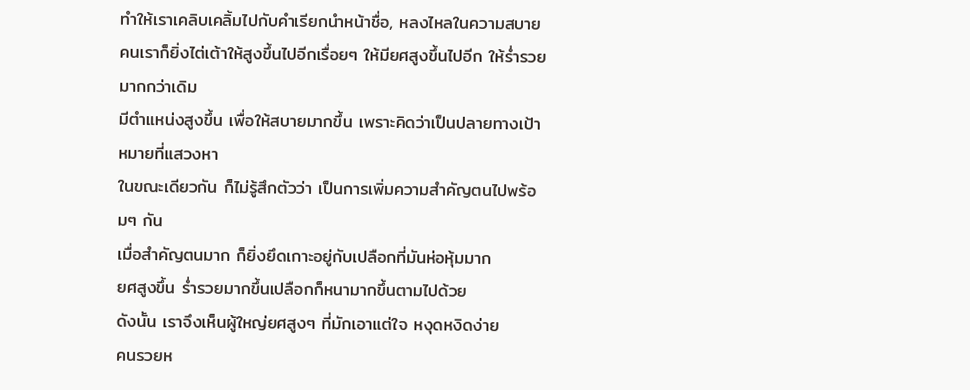ทำให้เราเคลิบเคลิ้มไปกับคำเรียกนำหน้าชื่อ, หลงไหลในความสบาย
คนเราก็ยิ่งไต่เต้าให้สูงขึ้นไปอีกเรื่อยๆ ให้มียศสูงขึ้นไปอีก ให้ร่ำรวยมากกว่าเดิม
มีตำแหน่งสูงขึ้น เพื่อให้สบายมากขึ้น เพราะคิดว่าเป็นปลายทางเป้าหมายที่แสวงหา
ในขณะเดียวกัน ก็ไม่รู้สึกตัวว่า เป็นการเพิ่มความสำคัญตนไปพร้อมๆ กัน
เมื่อสำคัญตนมาก ก็ยิ่งยึดเกาะอยู่กับเปลือกที่มันห่อหุ้มมาก
ยศสูงขึ้น ร่ำรวยมากขึ้นเปลือกก็หนามากขึ้นตามไปด้วย
ดังนั้น เราจึงเห็นผู้ใหญ่ยศสูงๆ ที่มักเอาแต่ใจ หงุดหงิดง่าย
คนรวยห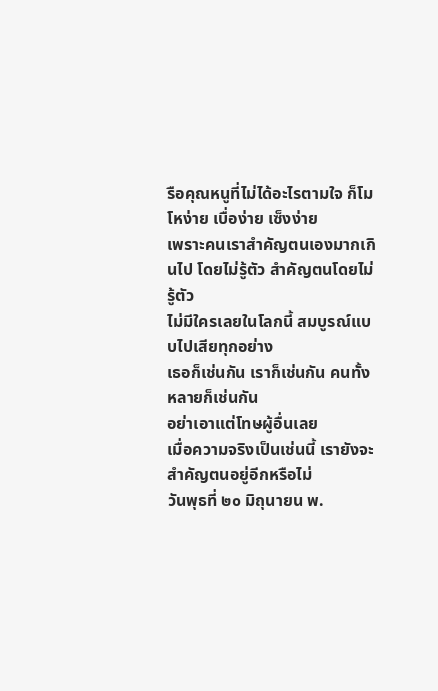รือคุณหนูที่ไม่ได้อะไรตามใจ ก็โมโหง่าย เบื่อง่าย เซ็งง่าย
เพราะคนเราสำคัญตนเองมากเกินไป โดยไม่รู้ตัว สำคัญตนโดยไม่รู้ตัว
ไม่มีใครเลยในโลกนี้ สมบูรณ์แบบไปเสียทุกอย่าง
เธอก็เช่นกัน เราก็เช่นกัน คนทั้งหลายก็เช่นกัน
อย่าเอาแต่โทษผู้อื่นเลย
เมื่อความจริงเป็นเช่นนี้ เรายังจะสำคัญตนอยู่อีกหรือไม่
วันพุธที่ ๒๐ มิถุนายน พ.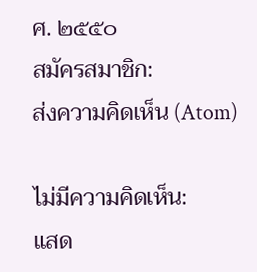ศ. ๒๕๕๐
สมัครสมาชิก:
ส่งความคิดเห็น (Atom)

ไม่มีความคิดเห็น:
แสด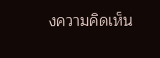งความคิดเห็น